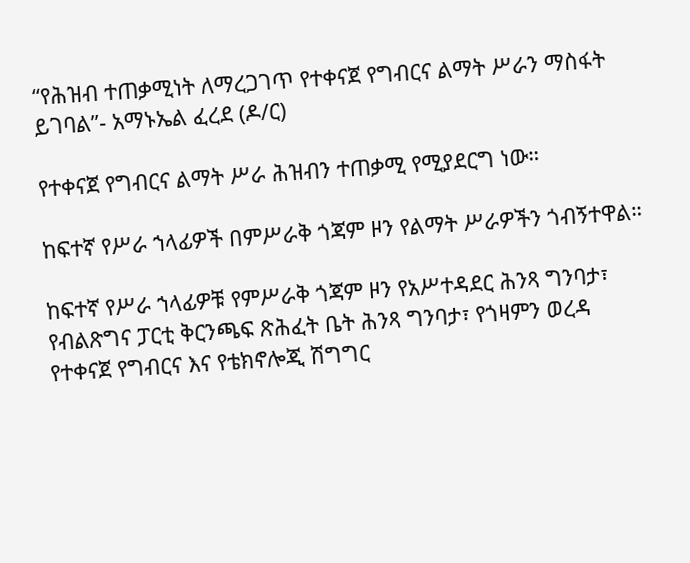“የሕዝብ ተጠቃሚነት ለማረጋገጥ የተቀናጀ የግብርና ልማት ሥራን ማስፋት ይገባል”- አማኑኤል ፈረደ (ዶ/ር)

የተቀናጀ የግብርና ልማት ሥራ ሕዝብን ተጠቃሚ የሚያደርግ ነው።

ከፍተኛ የሥራ ኀላፊዎች በምሥራቅ ጎጃም ዞን የልማት ሥራዎችን ጎብኝተዋል።

ከፍተኛ የሥራ ኀላፊዎቹ የምሥራቅ ጎጃም ዞን የአሥተዳደር ሕንጻ ግንባታ፣ የብልጽግና ፓርቲ ቅርንጫፍ ጽሕፈት ቤት ሕንጻ ግንባታ፣ የጎዛምን ወረዳ የተቀናጀ የግብርና እና የቴክኖሎጂ ሽግግር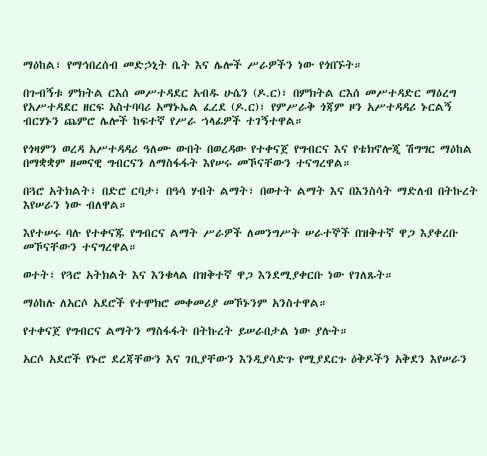ማዕከል፣ የማኅበረሰብ መድኃኒት ቤት እና ሌሎች ሥራዎችን ነው የጎበኙት።

በጉብኝቱ ምክትል ርእሰ መሥተዳደር አብዱ ሁሴን (ዶ.ር)፣ በምክትል ርእሰ መሥተዳድር ማዕረግ የአሥተዳደር ዘርፍ አስተባባሪ አማኑኤል ፈረደ (ዶ.ር)፣ የምሥራቅ ጎጃም ዞን አሥተዳዳሪ ኑርልኝ ብርሃኑን ጨምሮ ሌሎች ከፍተኛ የሥራ ኀላፊዎች ተገኝተዋል።

የጎዛምን ወረዳ አሥተዳዳሪ ዓለሙ ውበት በወረዳው የተቀናጀ የግብርና እና የቴክኖሎጂ ሽግግር ማዕከል በማቋቋም ዘመናዊ ግብርናን ለማስፋፋት እየሠሩ መኾናቸውን ተናግረዋል።

በጓሮ አትክልት፣ በድሮ ርባታ፣ በዓሳ ሃብት ልማት፣ በወተት ልማት እና በእንስሳት ማድለብ በትኩረት እየሠራን ነው ብለዋል።

እየተሠሩ ባሉ የተቀናጁ የግብርና ልማት ሥራዎች ለመንግሥት ሠራተኞች በዝቅተኛ ዋጋ እያቀረቡ መኾናቸውን ተናግረዋል።

ወተት፣ የጓሮ አትክልት እና እንቁላል በዝቅተኛ ዋጋ እንደሚያቀርቡ ነው የገለጹት።

ማዕከሉ ለአርሶ አደሮች የተሞክሮ መቀመሪያ መኾኑንም አንስተዋል።

የተቀናጀ የግብርና ልማትን ማስፋፋት በትኩረት ይሠራበታል ነው ያሉት።

አርሶ አደሮች የኑሮ ደረጃቸውን እና ገቢያቸውን እንዲያሳድጉ የሚያደርጉ ዕቅዶችን አቅደን እየሠራን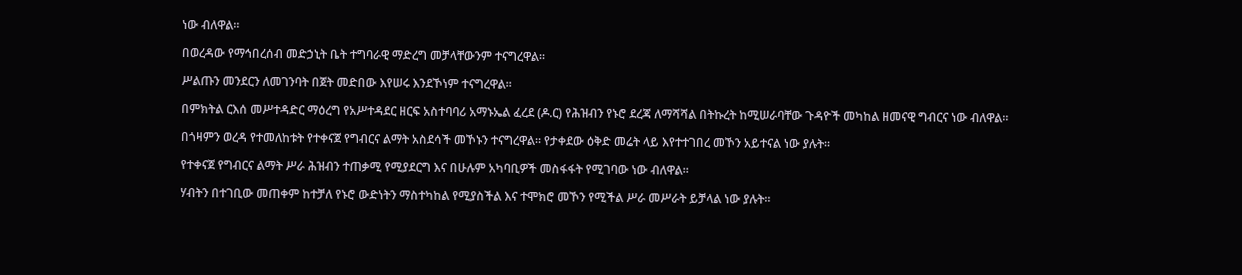ነው ብለዋል።

በወረዳው የማኅበረሰብ መድኃኒት ቤት ተግባራዊ ማድረግ መቻላቸውንም ተናግረዋል።

ሥልጡን መንደርን ለመገንባት በጀት መድበው እየሠሩ እንደኾነም ተናግረዋል።

በምክትል ርእሰ መሥተዳድር ማዕረግ የአሥተዳደር ዘርፍ አስተባባሪ አማኑኤል ፈረደ (ዶ.ር) የሕዝብን የኑሮ ደረጃ ለማሻሻል በትኩረት ከሚሠራባቸው ጉዳዮች መካከል ዘመናዊ ግብርና ነው ብለዋል።

በጎዛምን ወረዳ የተመለከቱት የተቀናጀ የግብርና ልማት አስደሳች መኾኑን ተናግረዋል። የታቀደው ዕቅድ መሬት ላይ እየተተገበረ መኾን አይተናል ነው ያሉት።

የተቀናጀ የግብርና ልማት ሥራ ሕዝብን ተጠቃሚ የሚያደርግ እና በሁሉም አካባቢዎች መስፋፋት የሚገባው ነው ብለዋል።

ሃብትን በተገቢው መጠቀም ከተቻለ የኑሮ ውድነትን ማስተካከል የሚያስችል እና ተሞክሮ መኾን የሚችል ሥራ መሥራት ይቻላል ነው ያሉት።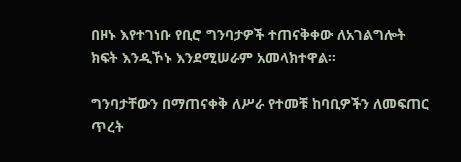በዞኑ እየተገነቡ የቢሮ ግንባታዎች ተጠናቅቀው ለአገልግሎት ክፍት እንዲኾኑ እንደሚሠራም አመላክተዋል።

ግንባታቸውን በማጠናቀቅ ለሥራ የተመቹ ከባቢዎችን ለመፍጠር ጥረት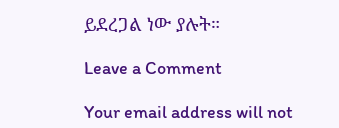ይደረጋል ነው ያሉት።

Leave a Comment

Your email address will not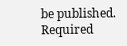be published. Required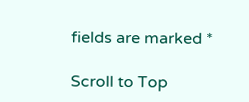fields are marked *

Scroll to Top